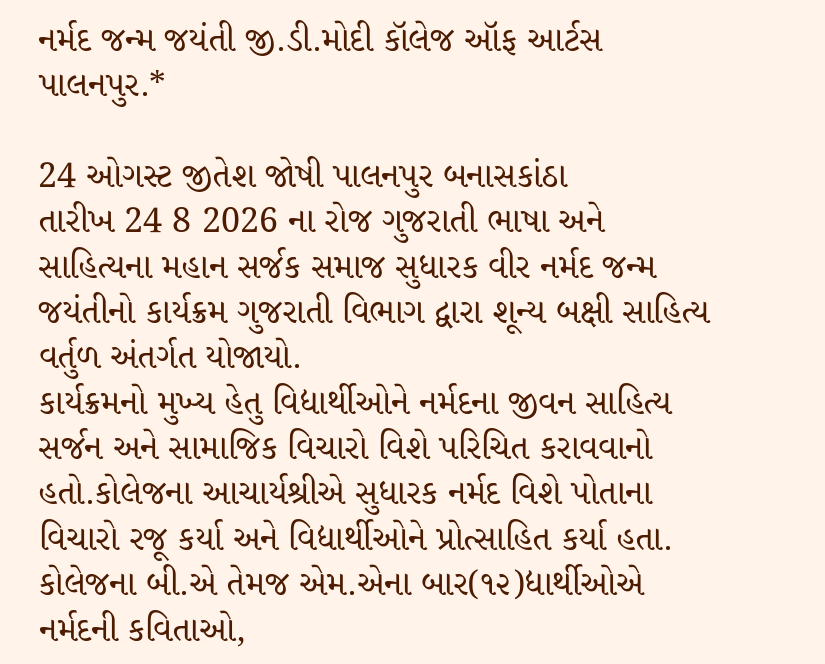નર્મદ જન્મ જયંતી જી.ડી.મોદી કૉલેજ ઑફ આર્ટસ પાલનપુર.*

24 ઓગસ્ટ જીતેશ જોષી પાલનપુર બનાસકાંઠા
તારીખ 24 8 2026 ના રોજ ગુજરાતી ભાષા અને સાહિત્યના મહાન સર્જક સમાજ સુધારક વીર નર્મદ જન્મ જયંતીનો કાર્યક્રમ ગુજરાતી વિભાગ દ્વારા શૂન્ય બક્ષી સાહિત્ય વર્તુળ અંતર્ગત યોજાયો.
કાર્યક્રમનો મુખ્ય હેતુ વિદ્યાર્થીઓને નર્મદના જીવન સાહિત્ય સર્જન અને સામાજિક વિચારો વિશે પરિચિત કરાવવાનો હતો.કોલેજના આચાર્યશ્રીએ સુધારક નર્મદ વિશે પોતાના વિચારો રજૂ કર્યા અને વિદ્યાર્થીઓને પ્રોત્સાહિત કર્યા હતા. કોલેજના બી.એ તેમજ એમ.એના બાર(૧૨)દ્યાર્થીઓએ નર્મદની કવિતાઓ,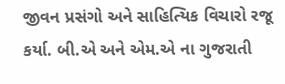જીવન પ્રસંગો અને સાહિત્યિક વિચારો રજૂ કર્યા. બી.એ અને એમ.એ ના ગુજરાતી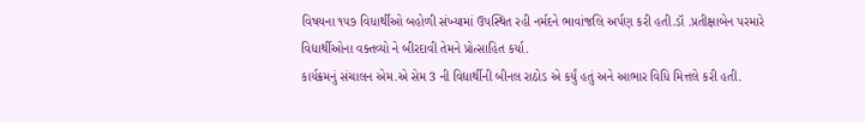વિષયના ૧૫૭ વિધાર્થીઓ બહોળી સંખ્યામાં ઉપસ્થિત રહી નર્મદને ભાવાંજલિ અર્પણ કરી હતી.ડૉ .પ્રતીક્ષાબેન પરમારે વિદ્યાર્થીઓના વક્તવ્યો ને બીરદાવી તેમને પ્રોત્સાહિત કર્યા.
કાર્યક્રમનું સંચાલન એમ.એ સેમ 3 ની વિદ્યાર્થીની બીનલ રાઠોડ એ કર્યું હતું અને આભાર વિધિ મિત્તલે કરી હતી.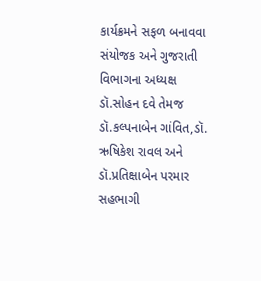કાર્યક્રમને સફળ બનાવવા સંયોજક અને ગુજરાતી વિભાગના અધ્યક્ષ ડૉ.સોહન દવે તેમજ ડૉ.કલ્પનાબેન ગાંવિત,ડૉ. ઋષિકેશ રાવલ અને ડૉ.પ્રતિક્ષાબેન પરમાર સહભાગી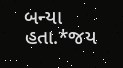બન્યા હતા.*જય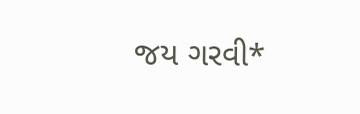જય ગરવી*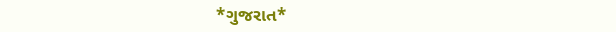*ગુજરાત*